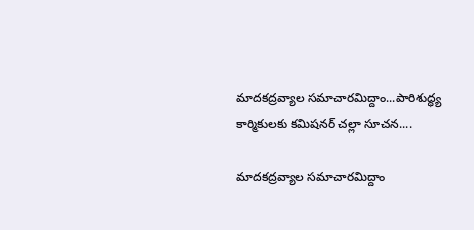మాదకద్రవ్యాల సమాచారమిద్దాం...పారిశుద్ధ్య కార్మికులకు కమిషనర్ చల్లా సూచన....

మాదకద్రవ్యాల సమాచారమిద్దాం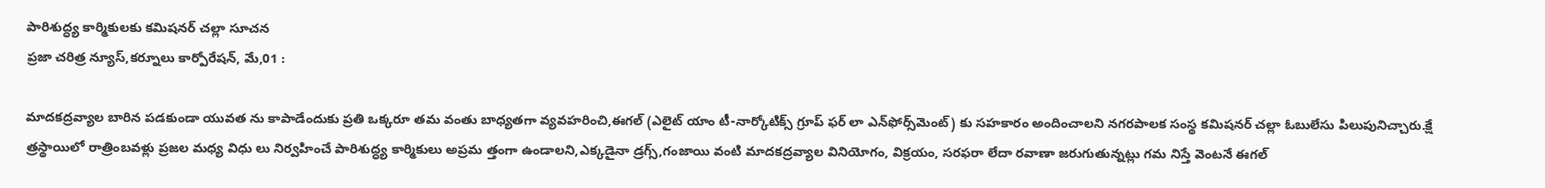పారిశుద్ధ్య కార్మికులకు కమిషనర్ చల్లా సూచన
ప్రజా చరిత్ర న్యూస్,కర్నూలు కార్పోరేషన్, మే,01 :

మాదకద్రవ్యాల బారిన పడకుండా యువత ను కాపాడేందుకు ప్రతి ఒక్కరూ తమ వంతు బాధ్యతగా వ్యవహరించి,ఈగల్‌ (ఎలైట్‌ యాం టీ-నార్కోటిక్స్‌ గ్రూప్‌ ఫర్‌ లా ఎన్‌ఫోర్స్‌మెంట్‌) కు సహకారం అందించాలని నగరపాలక సంస్థ కమిషనర్ చల్లా ఓబులేసు పిలుపునిచ్చారు.క్షే త్రస్థాయిలో రాత్రింబవళ్లు ప్రజల మధ్య విధు లు నిర్వహించే పారిశుద్ధ్య కార్మికులు అప్రమ త్తంగా ఉండాలని,ఎక్కడైనా డ్రగ్స్‌,గంజాయి వంటి మాదకద్రవ్యాల వినియోగం, విక్రయం, సరఫరా లేదా రవాణా జరుగుతున్నట్లు గమ నిస్తే వెంటనే ఈగల్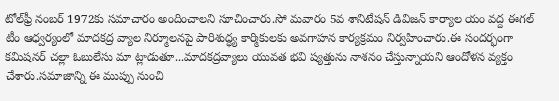టోల్‌ఫ్రీ నంబర్‌ 1972కు సమాచారం అందించాలని సూచించారు.సో మవారం 5వ శానిటేషన్ డివిజన్ కార్యాల యం వద్ద ఈగల్ టీం ఆధ్వర్యంలో మాదకద్ర వ్యాల నిర్మూలనపై పారిశుద్ధ్య కార్మికులకు అవగాహన కార్యక్రమం నిర్వహించారు.ఈ సందర్భంగా కమిషనర్ చల్లా ఓబులేసు మా ట్లాడుతూ...మాదకద్రవ్యాలు యువత భవి ష్యత్తును నాశనం చేస్తున్నాయని ఆందోళన వ్యక్తం చేశారు.సమాజాన్ని ఈ ముప్పు నుంచి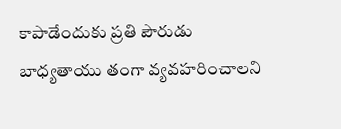కాపాడేందుకు ప్రతి పౌరుడు బాధ్యతాయు తంగా వ్యవహరించాలని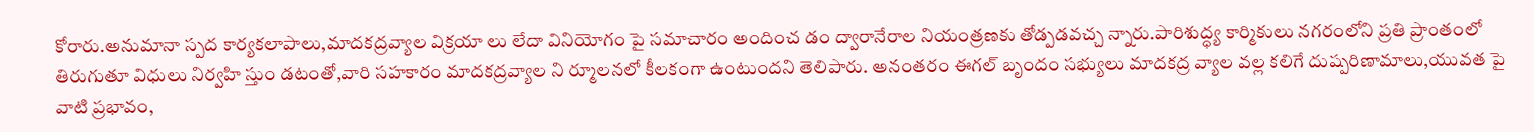కోరారు.అనుమానా స్పద కార్యకలాపాలు,మాదకద్రవ్యాల విక్రయా లు లేదా వినియోగం పై సమాచారం అందించ డం ద్వారానేరాల నియంత్రణకు తోడ్పడవచ్చ న్నారు.పారిశుద్ధ్య కార్మికులు నగరంలోని ప్రతి ప్రాంతంలో తిరుగుతూ విధులు నిర్వహి స్తుం డటంతో,వారి సహకారం మాదకద్రవ్యాల ని ర్మూలనలో కీలకంగా ఉంటుందని తెలిపారు. అనంతరం ఈగల్ బృందం సభ్యులు మాదకద్ర వ్యాల వల్ల కలిగే దుష్పరిణామాలు,యువత పై వాటి ప్రభావం,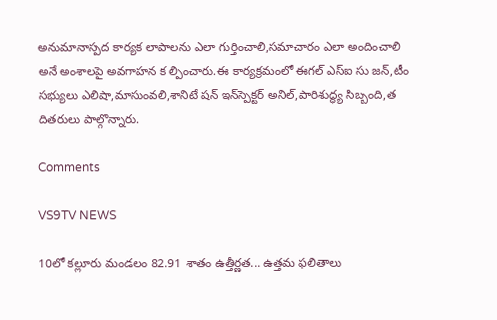అనుమానాస్పద కార్యక లాపాలను ఎలా గుర్తించాలి,సమాచారం ఎలా అందించాలి అనే అంశాలపై అవగాహన క ల్పించారు.ఈ కార్యక్రమంలో ఈగల్ ఎస్ఐ సు జన్,టీం సభ్యులు ఎలిషా,మాసుంవలి,శానిటే షన్ ఇన్‌స్పెక్టర్ అనిల్,పారిశుద్ధ్య సిబ్బంది,త దితరులు పాల్గొన్నారు.

Comments

VS9TV NEWS

10లో కల్లూరు మండలం 82.91 శాతం ఉత్తీర్ణత... ఉత్తమ ఫలితాలు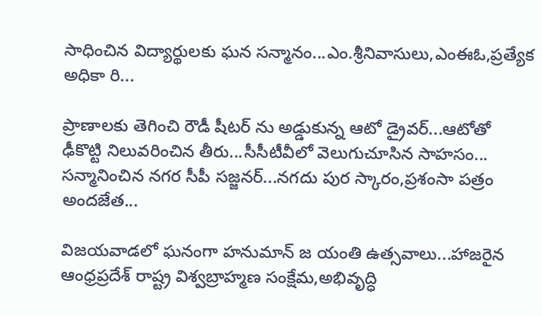సాధించిన విద్యార్థులకు ఘన సన్మానం...ఎం.శ్రీనివాసులు,ఎంఈఓ,ప్రత్యేక అధికా రి...

ప్రాణాలకు తెగించి రౌడీ షీటర్ ను అడ్డుకున్న ఆటో డ్రైవర్...ఆటోతో ఢీకొట్టి నిలువరించిన తీరు...సీసీటీవీలో వెలుగుచూసిన సాహసం... సన్మానించిన నగర సీపీ సజ్జనర్...నగదు పుర స్కారం,ప్రశంసా పత్రం అందజేత...

విజయవాడలో ఘనంగా హనుమాన్ జ యంతి ఉత్సవాలు...హాజరైన ఆంధ్రప్రదేశ్ రాష్ట్ర విశ్వబ్రాహ్మణ సంక్షేమ,అభివృద్ధి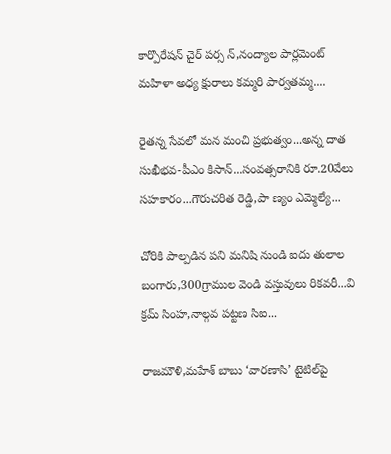కార్పొరేషన్ చైర్ పర్స న్,నంద్యాల పార్లమెంట్ మహిళా అధ్య క్షురాలు కమ్మరి పార్వతమ్మ....

రైతన్న సేవలో మన మంచి ప్రభుత్వం...అన్న దాత సుఖీభవ-పీఎం కిసాన్...సంవత్సరానికి రూ.20వేలు సహకారం...గౌరుచరిత రెడ్డి,పా ణ్యం ఎమ్మెల్యే...

చోరికి పాల్పడిన పని మనిషి నుండి ఐదు తులాల బంగారు,300గ్రాముల వెండి వస్తువులు రికవరీ...వి క్రమ్ సింహ,నాల్గవ పట్టణ సిఐ...

రాజమౌళి,మహేశ్ బాబు ‘వారణాసి’ టైటిల్‌పై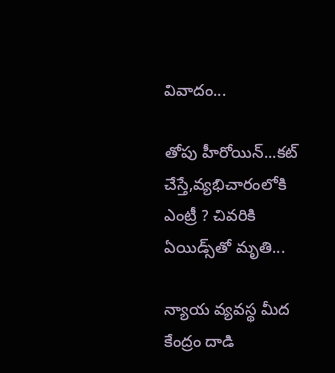వివాదం...

తోపు హీరోయిన్...కట్ చేస్తే,వ్యభిచారంలోకి ఎంట్రీ ? చివరికి ఏయిడ్స్‌తో మృతి...

న్యాయ వ్యవస్థ మీద కేంద్రం దాడి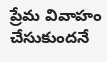ప్రేమ వివాహం చేసుకుందనే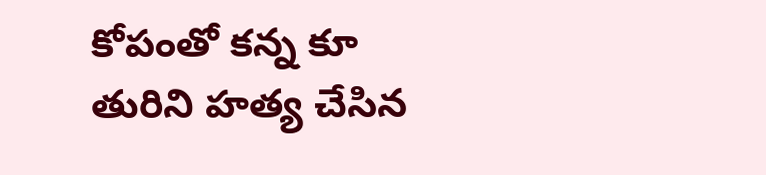కోపంతో కన్న కూ తురిని హత్య చేసిన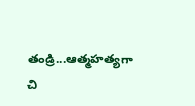తండ్రి...ఆత్మహత్యగా చి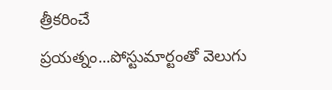త్రీకరించే ప్రయత్నం...పోస్టుమార్టంతో వెలుగు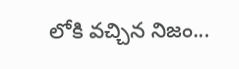లోకి వచ్చిన నిజం...